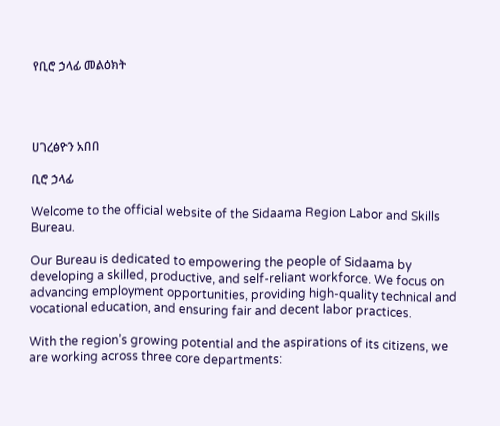የቢሮ ኃላፊ መልዕክት




ሀገረፅዮን አበበ

ቢሮ ኃላፊ

Welcome to the official website of the Sidaama Region Labor and Skills Bureau.

Our Bureau is dedicated to empowering the people of Sidaama by developing a skilled, productive, and self-reliant workforce. We focus on advancing employment opportunities, providing high-quality technical and vocational education, and ensuring fair and decent labor practices.

With the region’s growing potential and the aspirations of its citizens, we are working across three core departments: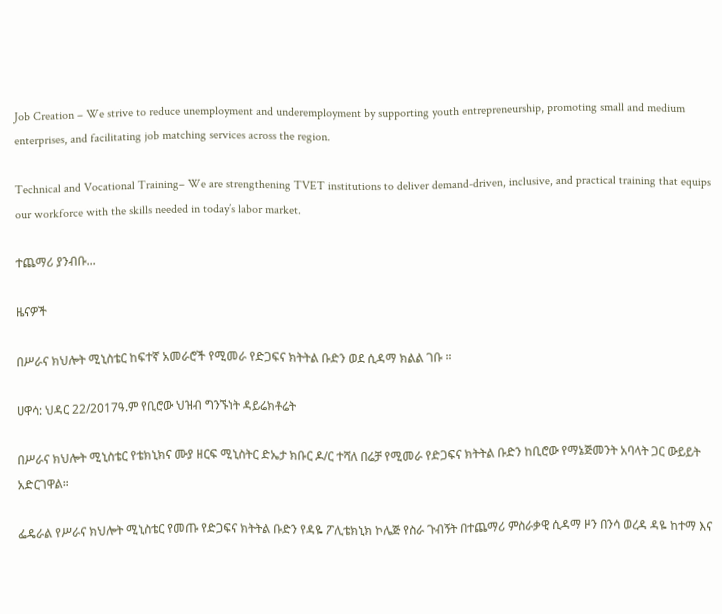Job Creation – We strive to reduce unemployment and underemployment by supporting youth entrepreneurship, promoting small and medium enterprises, and facilitating job matching services across the region.

Technical and Vocational Training– We are strengthening TVET institutions to deliver demand-driven, inclusive, and practical training that equips our workforce with the skills needed in today’s labor market.

ተጨማሪ ያንብቡ...

ዜናዎች

በሥራና ክህሎት ሚኒስቴር ከፍተኛ አመራሮች የሚመራ የድጋፍና ክትትል ቡድን ወደ ሲዳማ ክልል ገቡ ።

ሀዋሳ: ህዳር 22/2017ዓ.ም የቢሮው ህዝብ ግንኙነት ዳይሬክቶሬት

በሥራና ክህሎት ሚኒስቴር የቴክኒክና ሙያ ዘርፍ ሚኒስትር ድኤታ ክቡር ዶ/ር ተሻለ በሬቻ የሚመራ የድጋፍና ክትትል ቡድን ከቢሮው የማኔጅመንት አባላት ጋር ውይይት አድርገዋል።

ፌዴራል የሥራና ክህሎት ሚኒስቴር የመጡ የድጋፍና ክትትል ቡድን የዳዬ ፖሊቴክኒክ ኮሌጅ የስራ ጉብኝት በተጨማሪ ምስራቃዊ ሲዳማ ዞን በንሳ ወረዳ ዳዬ ከተማ እና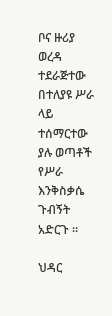ቦና ዙሪያ ወረዳ ተደራጅተው በተለያዩ ሥራ ላይ ተሰማርተው ያሉ ወጣቶች የሥራ እንቅስቃሴ ጉብኝት አድርጉ ።

ህዳር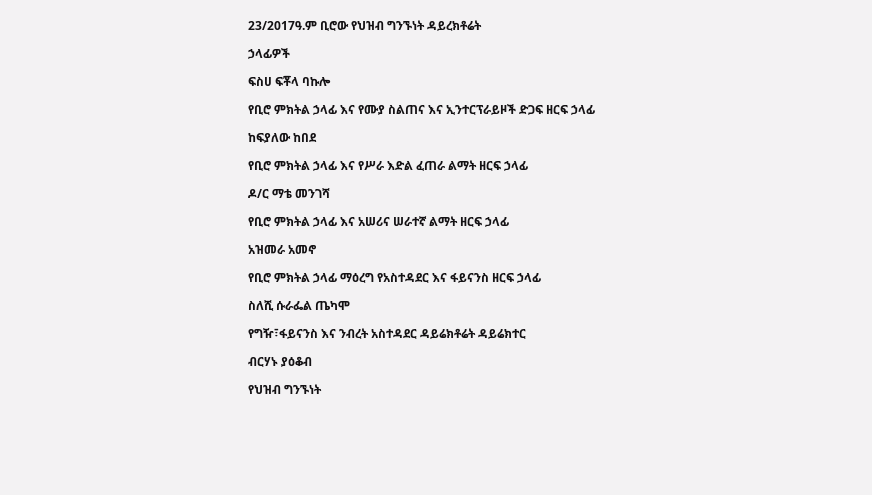23/2017ዓ.ም ቢሮው የህዝብ ግንኙነት ዳይረክቶሬት

ኃላፊዎች

ፍስሀ ፍቾላ ባኩሎ

የቢሮ ምክትል ኃላፊ እና የሙያ ስልጠና እና ኢንተርፕራይዞች ድጋፍ ዘርፍ ኃላፊ

ከፍያለው ከበደ

የቢሮ ምክትል ኃላፊ እና የሥራ እድል ፈጠራ ልማት ዘርፍ ኃላፊ

ዶ/ር ማቴ መንገሻ

የቢሮ ምክትል ኃላፊ እና አሠሪና ሠራተኛ ልማት ዘርፍ ኃላፊ

አዝመራ አመኖ

የቢሮ ምክትል ኃላፊ ማዕረግ የአስተዳደር እና ፋይናንስ ዘርፍ ኃላፊ

ስለሺ ሱራፌል ጤካሞ

የግዥ፣ፋይናንስ እና ንብረት አስተዳደር ዳይሬክቶሬት ዳይሬክተር

ብርሃኑ ያዕቆብ

የህዝብ ግንኙነት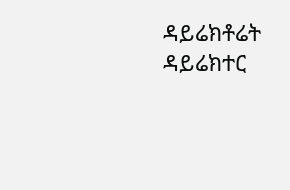ዳይሬክቶሬት ዳይሬክተር